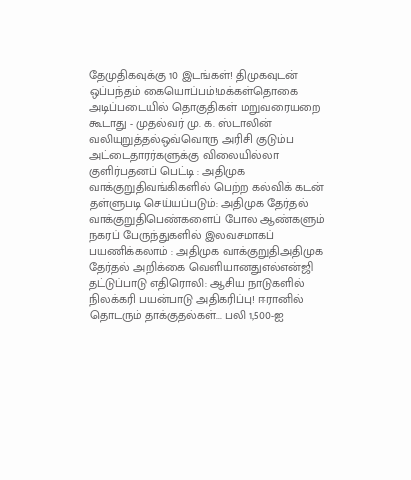தேமுதிகவுக்கு 10 இடங்கள்! திமுகவுடன் ஒப்பந்தம் கையொப்பம்!மக்கள்தொகை அடிப்படையில் தொகுதிகள் மறுவரையறை கூடாது - முதல்வர் மு. க. ஸ்டாலின் வலியுறுத்தல்ஒவ்வொரு அரிசி குடும்ப அட்டைதாரர்களுக்கு விலையில்லா குளிர்பதனப் பெட்டி : அதிமுக வாக்குறுதிவங்கிகளில் பெற்ற கல்விக் கடன் தள்ளுபடி செய்யப்படும்: அதிமுக தேர்தல் வாக்குறுதிபெண்களைப் போல ஆண்களும் நகரப் பேருந்துகளில் இலவசமாகப் பயணிக்கலாம் : அதிமுக வாக்குறுதிஅதிமுக தேர்தல் அறிக்கை வெளியானதுஎல்என்ஜி தட்டுப்பாடு எதிரொலி: ஆசிய நாடுகளில் நிலக்கரி பயன்பாடு அதிகரிப்பு! ஈரானில் தொடரும் தாக்குதல்கள்... பலி 1,500-ஐ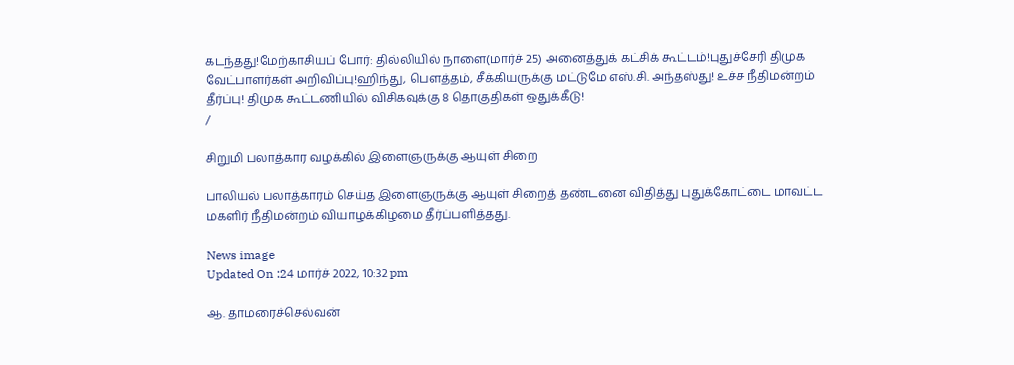கடந்தது!மேற்காசியப் போர்: தில்லியில் நாளை(மார்ச் 25) அனைத்துக் கட்சிக் கூட்டம்!புதுச்சேரி திமுக வேட்பாளர்கள் அறிவிப்பு!ஹிந்து, பெளத்தம், சீக்கியருக்கு மட்டுமே எஸ்.சி. அந்தஸ்து! உச்ச நீதிமன்றம் தீர்ப்பு! திமுக கூட்டணியில் விசிகவுக்கு 8 தொகுதிகள் ஒதுக்கீடு!
/

சிறுமி பலாத்கார வழக்கில் இளைஞருக்கு ஆயுள் சிறை

பாலியல் பலாத்காரம் செய்த இளைஞருக்கு ஆயுள் சிறைத் தண்டனை விதித்து புதுக்கோட்டை மாவட்ட மகளிர் நீதிமன்றம் வியாழக்கிழமை தீர்ப்பளித்தது.

News image
Updated On :24 மார்ச் 2022, 10:32 pm

ஆ. தாமரைச்செல்வன்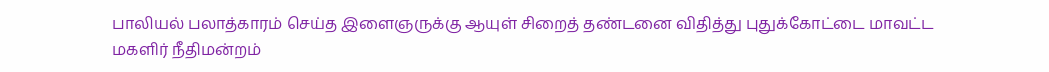பாலியல் பலாத்காரம் செய்த இளைஞருக்கு ஆயுள் சிறைத் தண்டனை விதித்து புதுக்கோட்டை மாவட்ட மகளிர் நீதிமன்றம்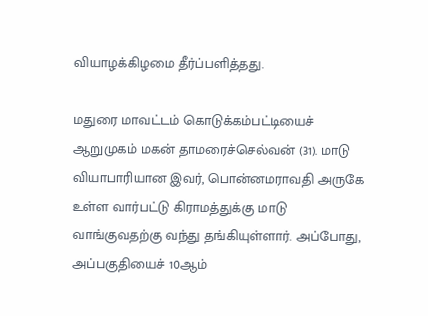வியாழக்கிழமை தீர்ப்பளித்தது.

மதுரை மாவட்டம் கொடுக்கம்பட்டியைச் ஆறுமுகம் மகன் தாமரைச்செல்வன் (31). மாடு வியாபாரியான இவர், பொன்னமராவதி அருகே உள்ள வார்பட்டு கிராமத்துக்கு மாடு வாங்குவதற்கு வந்து தங்கியுள்ளார். அப்போது, அப்பகுதியைச் 10ஆம்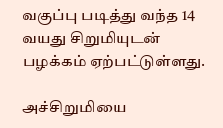வகுப்பு படித்து வந்த 14 வயது சிறுமியுடன் பழக்கம் ஏற்பட்டுள்ளது.

அச்சிறுமியை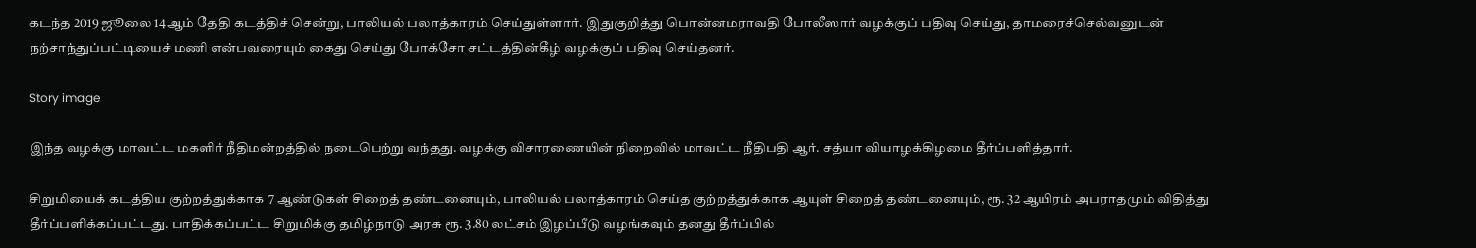கடந்த 2019 ஜூலை 14ஆம் தேதி கடத்திச் சென்று, பாலியல் பலாத்காரம் செய்துள்ளார். இதுகுறித்து பொன்னமராவதி போலீஸார் வழக்குப் பதிவு செய்து, தாமரைச்செல்வனுடன் நற்சாந்துப்பட்டியைச் மணி என்பவரையும் கைது செய்து போக்சோ சட்டத்தின்கீழ் வழக்குப் பதிவு செய்தனர்.

Story image

இந்த வழக்கு மாவட்ட மகளிர் நீதிமன்றத்தில் நடைபெற்று வந்தது. வழக்கு விசாரணையின் நிறைவில் மாவட்ட நீதிபதி ஆர். சத்யா வியாழக்கிழமை தீர்ப்பளித்தார்.

சிறுமியைக் கடத்திய குற்றத்துக்காக 7 ஆண்டுகள் சிறைத் தண்டனையும், பாலியல் பலாத்காரம் செய்த குற்றத்துக்காக ஆயுள் சிறைத் தண்டனையும், ரூ. 32 ஆயிரம் அபராதமும் விதித்து தீர்ப்பளிக்கப்பட்டது. பாதிக்கப்பட்ட சிறுமிக்கு தமிழ்நாடு அரசு ரூ. 3.80 லட்சம் இழப்பீடு வழங்கவும் தனது தீர்ப்பில்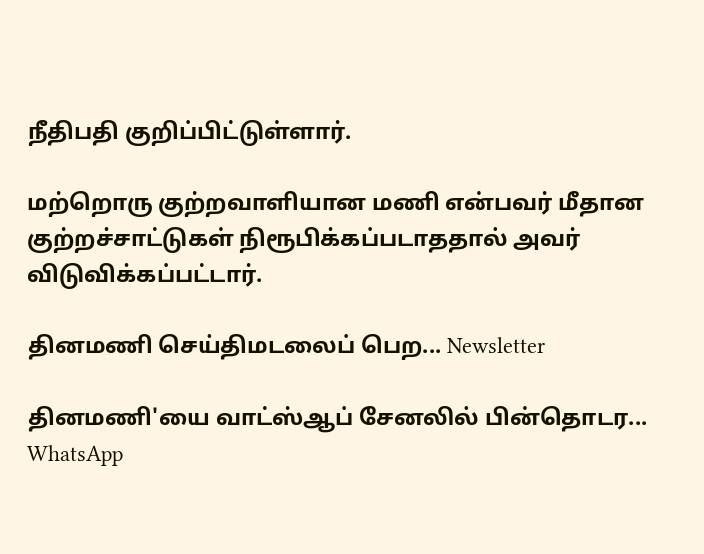நீதிபதி குறிப்பிட்டுள்ளார்.

மற்றொரு குற்றவாளியான மணி என்பவர் மீதான குற்றச்சாட்டுகள் நிரூபிக்கப்படாததால் அவர் விடுவிக்கப்பட்டார்.

தினமணி செய்திமடலைப் பெற... Newsletter

தினமணி'யை வாட்ஸ்ஆப் சேனலில் பின்தொடர... WhatsApp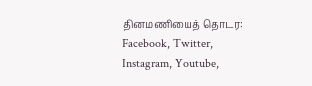தினமணியைத் தொடர: Facebook, Twitter, Instagram, Youtube,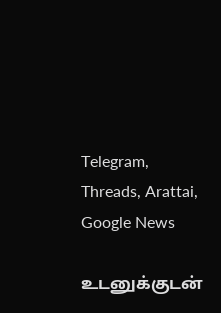Telegram, Threads, Arattai, Google News

உடனுக்குடன்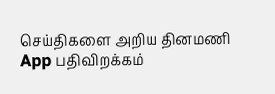செய்திகளை அறிய தினமணி App பதிவிறக்கம்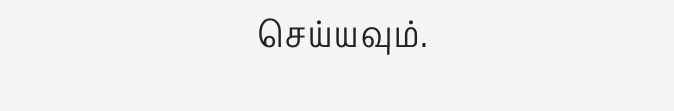செய்யவும்.